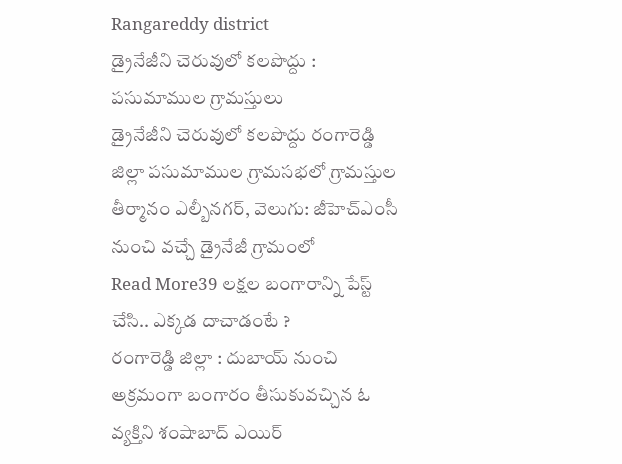Rangareddy district
డ్రైనేజీని చెరువులో కలపొద్దు : పసుమాముల గ్రామస్తులు
డ్రైనేజీని చెరువులో కలపొద్దు రంగారెడ్డి జిల్లా పసుమాముల గ్రామసభలో గ్రామస్తుల తీర్మానం ఎల్బీనగర్, వెలుగు: జీహెచ్ఎంసీ నుంచి వచ్చే డ్రైనేజీ గ్రామంలో
Read More39 లక్షల బంగారాన్ని పేస్ట్ చేసి.. ఎక్కడ దాచాడంటే ?
రంగారెడ్డి జిల్లా : దుబాయ్ నుంచి అక్రమంగా బంగారం తీసుకువచ్చిన ఓ వ్యక్తిని శంషాబాద్ ఎయిర్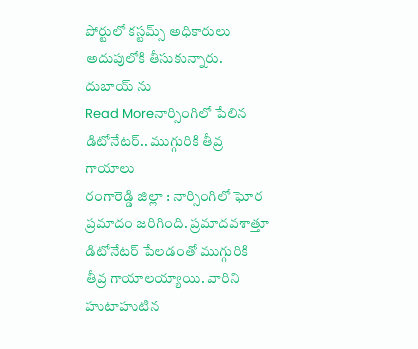పోర్టులో కస్టమ్స్ అధికారులు అదుపులోకి తీసుకున్నారు. దుబాయ్ ను
Read Moreనార్సింగిలో పేలిన డిటోనేటర్.. ముగ్గురికి తీవ్ర గాయాలు
రంగారెడ్డి జిల్లా : నార్సింగిలో ఘోర ప్రమాదం జరిగింది. ప్రమాదవశాత్తూ డిటోనేటర్ పేలడంతో ముగ్గురికి తీవ్ర గాయాలయ్యాయి. వారిని హుటాహుటిన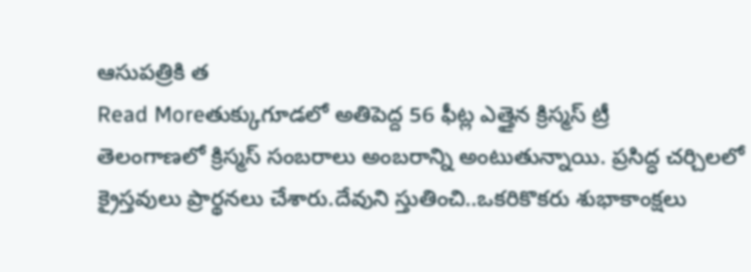ఆసుపత్రికి త
Read Moreతుక్కుగూడలో అతిపెద్ద 56 ఫీట్ల ఎత్తైన క్రిస్మస్ ట్రీ
తెలంగాణలో క్రిస్మస్ సంబరాలు అంబరాన్ని అంటుతున్నాయి. ప్రసిద్ధ చర్చిలలో క్రైస్తవులు ప్రార్థనలు చేశారు.దేవుని స్తుతించి..ఒకరికొకరు శుభాకాంక్షలు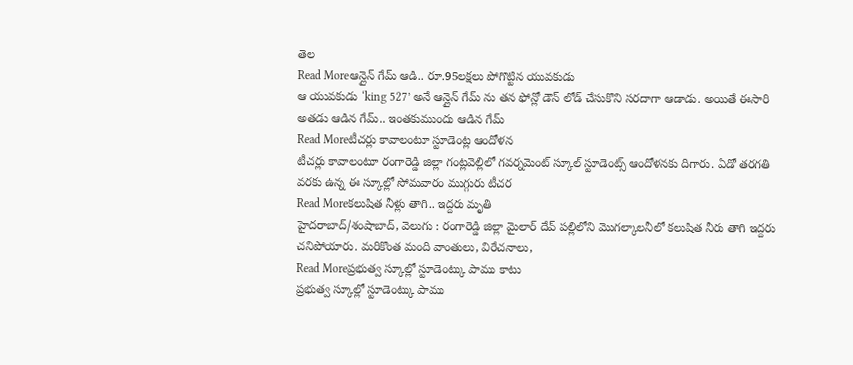తెల
Read Moreఆన్లైన్ గేమ్ ఆడి.. రూ.95లక్షలు పోగొట్టిన యువకుడు
ఆ యువకుడు ‘king 527’ అనే ఆన్లైన్ గేమ్ ను తన ఫోన్లో డౌన్ లోడ్ చేసుకొని సరదాగా ఆడాడు. అయితే ఈసారి అతడు ఆడిన గేమ్.. ఇంతకుముందు ఆడిన గేమ్
Read Moreటీచర్లు కావాలంటూ స్టూడెంట్ల ఆందోళన
టీచర్లు కావాలంటూ రంగారెడ్డి జిల్లా గంట్లవెల్లిలో గవర్నమెంట్ స్కూల్ స్టూడెంట్స్ ఆందోళనకు దిగారు. ఏడో తరగతి వరకు ఉన్న ఈ స్కూల్లో సోమవారం ముగ్గురు టీచర
Read Moreకలుషిత నీళ్లు తాగి.. ఇద్దరు మృతి
హైదరాబాద్/శంషాబాద్, వెలుగు : రంగారెడ్డి జిల్లా మైలార్ దేవ్ పల్లిలోని మొగల్కాలనీలో కలుషిత నీరు తాగి ఇద్దరు చనిపోయారు. మరికొంత మంది వాంతులు, విరేచనాలు,
Read Moreప్రభుత్వ స్కూల్లో స్టూడెంట్కు పాము కాటు
ప్రభుత్వ స్కూల్లో స్టూడెంట్కు పాము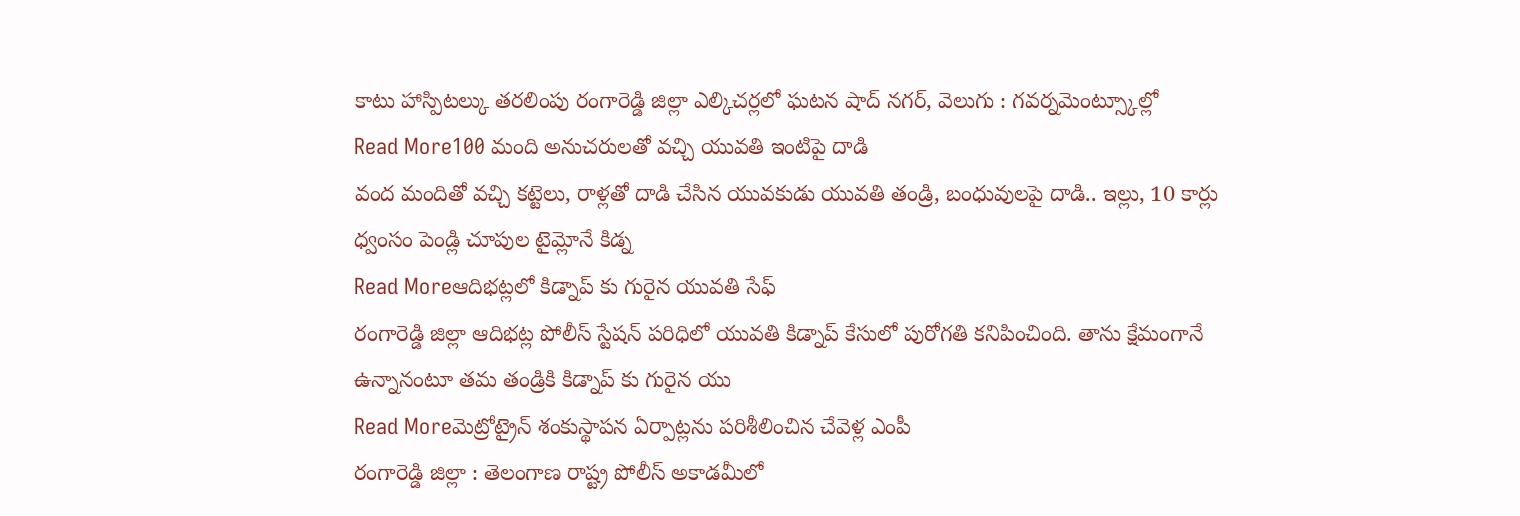కాటు హాస్పిటల్కు తరలింపు రంగారెడ్డి జిల్లా ఎల్కిచర్లలో ఘటన షాద్ నగర్, వెలుగు : గవర్నమెంట్స్కూల్లో
Read More100 మంది అనుచరులతో వచ్చి యువతి ఇంటిపై దాడి
వంద మందితో వచ్చి కట్టెలు, రాళ్లతో దాడి చేసిన యువకుడు యువతి తండ్రి, బంధువులపై దాడి.. ఇల్లు, 10 కార్లు ధ్వంసం పెండ్లి చూపుల టైమ్లోనే కిడ్న
Read Moreఆదిభట్లలో కిడ్నాప్ కు గురైన యువతి సేఫ్
రంగారెడ్డి జిల్లా ఆదిభట్ల పోలీస్ స్టేషన్ పరిధిలో యువతి కిడ్నాప్ కేసులో పురోగతి కనిపించింది. తాను క్షేమంగానే ఉన్నానంటూ తమ తండ్రికి కిడ్నాప్ కు గురైన యు
Read Moreమెట్రోట్రైన్ శంకుస్థాపన ఏర్పాట్లను పరిశీలించిన చేవెళ్ల ఎంపీ
రంగారెడ్డి జిల్లా : తెలంగాణ రాష్ట్ర పోలీస్ అకాడమీలో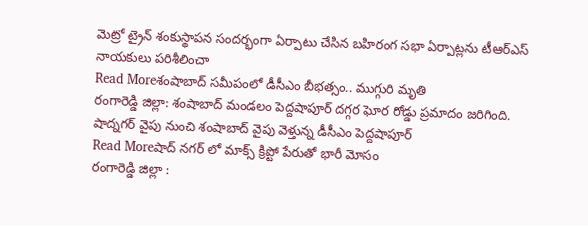మెట్రో ట్రైన్ శంకుస్థాపన సందర్భంగా ఏర్పాటు చేసిన బహిరంగ సభా ఏర్పాట్లను టీఆర్ఎస్ నాయకులు పరిశీలించా
Read Moreశంషాబాద్ సమీపంలో డీసీఎం బీభత్సం.. ముగ్గురి మృతి
రంగారెడ్డి జిల్లా: శంషాబాద్ మండలం పెద్దషాపూర్ దగ్గర ఘోర రోడ్డు ప్రమాదం జరిగింది. షాద్నగర్ వైపు నుంచి శంషాబాద్ వైపు వెళ్తున్న డీసీఎం పెద్దషాపూర్
Read Moreషాద్ నగర్ లో మాక్స్ క్రిప్టో పేరుతో భారీ మోసం
రంగారెడ్డి జిల్లా :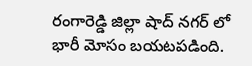రంగారెడ్డి జిల్లా షాద్ నగర్ లో భారీ మోసం బయటపడింది.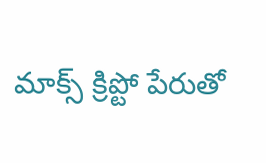మాక్స్ క్రిప్టో పేరుతో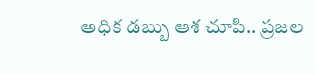అధిక డబ్బు ఆశ చూపి.. ప్రజల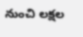నుంచి లక్షల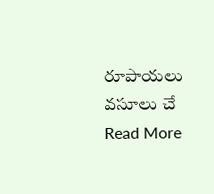రూపాయలు వసూలు చే
Read More